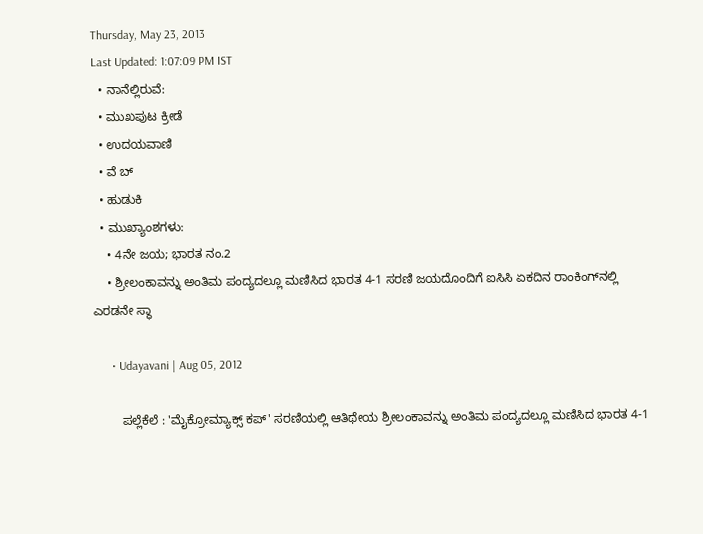Thursday, May 23, 2013
Last Updated: 1:07:09 PM IST
  • ನಾನೆಲ್ಲಿರುವೆ:
  • ಮುಖಪುಟ ಕ್ರೀಡೆ
  • ಉದಯವಾಣಿ
  • ವೆ ಬ್
  • ಹುಡುಕಿ
  • ಮುಖ್ಯಾಂಶಗಳು:
    • 4ನೇ ಜಯ; ಭಾರತ ನಂ.2
    • ಶ್ರೀಲಂಕಾವನ್ನು ಅಂತಿಮ ಪಂದ್ಯದಲ್ಲೂ ಮಣಿಸಿದ ಭಾರತ 4-1 ಸರಣಿ ಜಯದೊಂದಿಗೆ ಐಸಿಸಿ ಏಕದಿನ ರಾಂಕಿಂಗ್‌ನಲ್ಲಿ ಎರಡನೇ ಸ್ಥಾ

      • Udayavani | Aug 05, 2012

        ಪಲ್ಲೆಕೆಲೆ : 'ಮೈಕ್ರೋಮ್ಯಾಕ್ಸ್‌ ಕಪ್‌' ಸರಣಿಯಲ್ಲಿ ಆತಿಥೇಯ ಶ್ರೀಲಂಕಾವನ್ನು ಅಂತಿಮ ಪಂದ್ಯದಲ್ಲೂ ಮಣಿಸಿದ ಭಾರತ 4-1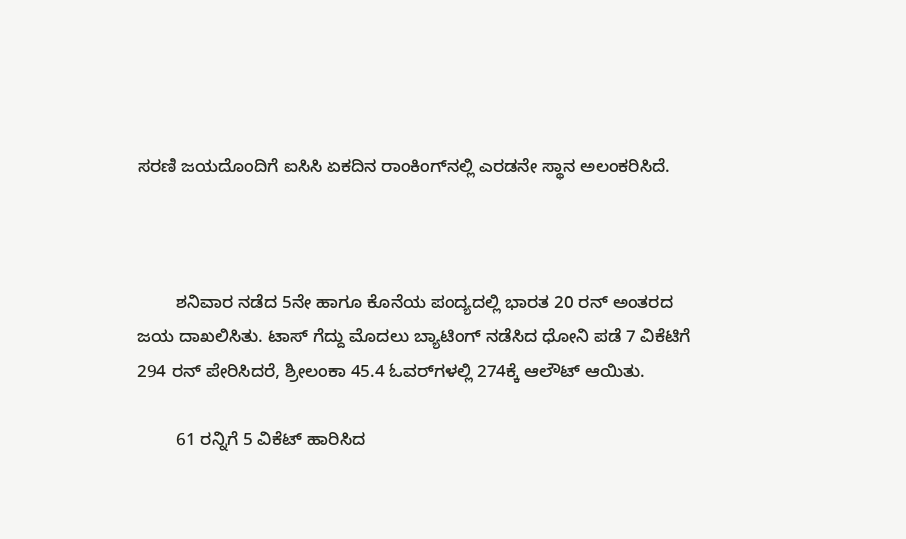ಸರಣಿ ಜಯದೊಂದಿಗೆ ಐಸಿಸಿ ಏಕದಿನ ರಾಂಕಿಂಗ್‌ನಲ್ಲಿ ಎರಡನೇ ಸ್ಥಾನ ಅಲಂಕರಿಸಿದೆ.



        ಶನಿವಾರ ನಡೆದ 5ನೇ ಹಾಗೂ ಕೊನೆಯ ಪಂದ್ಯದಲ್ಲಿ ಭಾರತ 20 ರನ್‌ ಅಂತರದ ಜಯ ದಾಖಲಿಸಿತು. ಟಾಸ್‌ ಗೆದ್ದು ಮೊದಲು ಬ್ಯಾಟಿಂಗ್‌ ನಡೆಸಿದ ಧೋನಿ ಪಡೆ 7 ವಿಕೆಟಿಗೆ 294 ರನ್‌ ಪೇರಿಸಿದರೆ, ಶ್ರೀಲಂಕಾ 45.4 ಓವರ್‌ಗಳಲ್ಲಿ 274ಕ್ಕೆ ಆಲೌಟ್‌ ಆಯಿತು.

        61 ರನ್ನಿಗೆ 5 ವಿಕೆಟ್‌ ಹಾರಿಸಿದ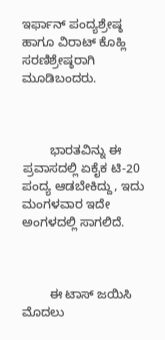ಇರ್ಫಾನ್‌ ಪಂದ್ಯಶ್ರೇಷ್ಠ ಹಾಗೂ ವಿರಾಟ್‌ ಕೊಹ್ಲಿ ಸರಣಿಶ್ರೇಷ್ಠರಾಗಿ ಮೂಡಿಬಂದರು.



        ಭಾರತವಿನ್ನು ಈ ಪ್ರವಾಸದಲ್ಲಿ ಏಕೈಕ ಟಿ-20 ಪಂದ್ಯ ಆಡಬೇಕಿದ್ದು, ಇದು ಮಂಗಳವಾರ ಇದೇ ಅಂಗಳದಲ್ಲಿ ಸಾಗಲಿದೆ.



        ಈ ಟಾಸ್‌ ಜಯಿಸಿ ಮೊದಲು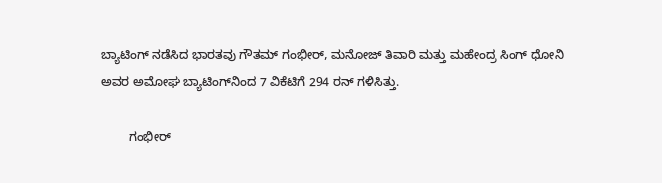ಬ್ಯಾಟಿಂಗ್‌ ನಡೆಸಿದ ಭಾರತವು ಗೌತಮ್‌ ಗಂಭೀರ್‌, ಮನೋಜ್‌ ತಿವಾರಿ ಮತ್ತು ಮಹೇಂದ್ರ ಸಿಂಗ್‌ ಧೋನಿ ಅವರ ಅಮೋಘ ಬ್ಯಾಟಿಂಗ್‌ನಿಂದ 7 ವಿಕೆಟಿಗೆ 294 ರನ್‌ ಗಳಿಸಿತ್ತು.

        ಗಂಭೀರ್‌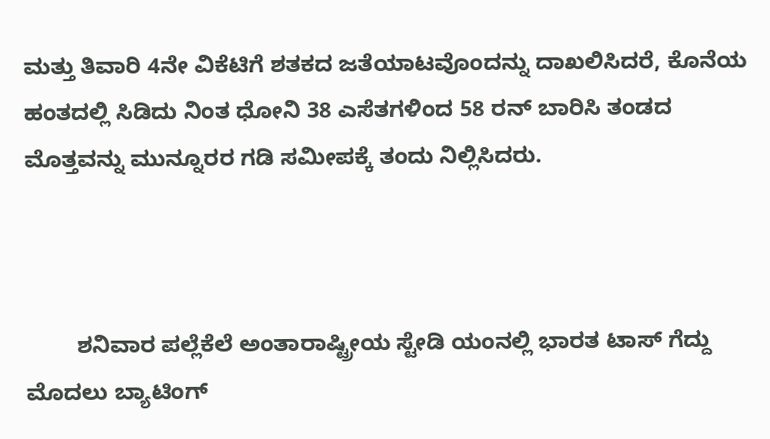ಮತ್ತು ತಿವಾರಿ 4ನೇ ವಿಕೆಟಿಗೆ ಶತಕದ ಜತೆಯಾಟವೊಂದನ್ನು ದಾಖಲಿಸಿದರೆ, ಕೊನೆಯ ಹಂತದಲ್ಲಿ ಸಿಡಿದು ನಿಂತ ಧೋನಿ 38 ಎಸೆತಗಳಿಂದ 58 ರನ್‌ ಬಾರಿಸಿ ತಂಡದ ಮೊತ್ತವನ್ನು ಮುನ್ನೂರರ ಗಡಿ ಸಮೀಪಕ್ಕೆ ತಂದು ನಿಲ್ಲಿಸಿದರು.



        ಶನಿವಾರ ಪಲ್ಲೆಕೆಲೆ ಅಂತಾರಾಷ್ಟ್ರೀಯ ಸ್ಟೇಡಿ ಯಂನಲ್ಲಿ ಭಾರತ ಟಾಸ್‌ ಗೆದ್ದು ಮೊದಲು ಬ್ಯಾಟಿಂಗ್‌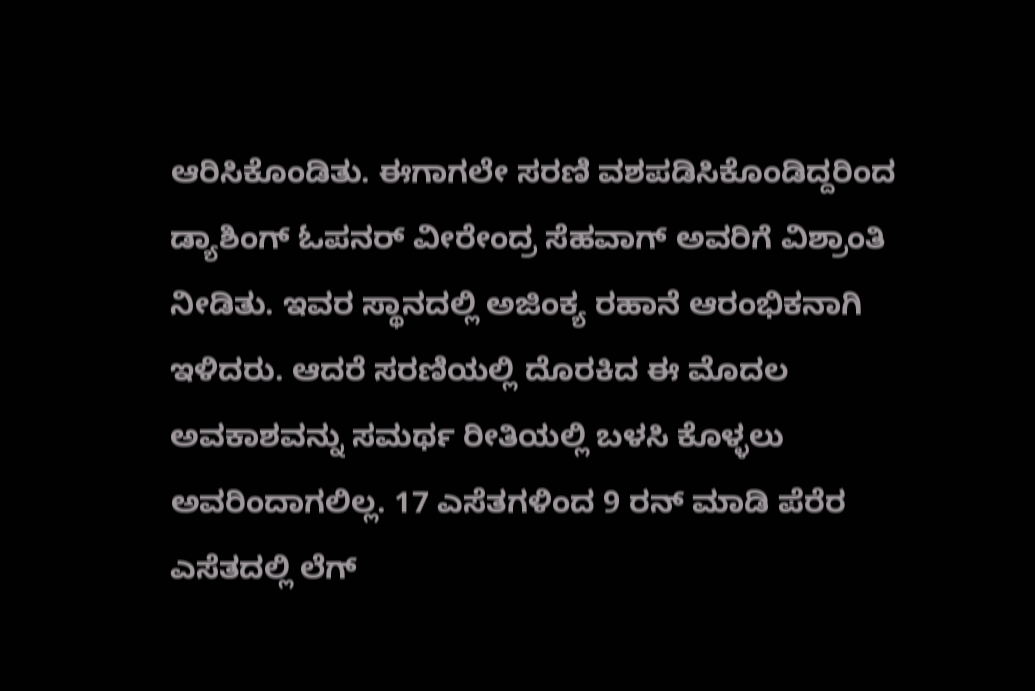ಆರಿಸಿಕೊಂಡಿತು. ಈಗಾಗಲೇ ಸರಣಿ ವಶಪಡಿಸಿಕೊಂಡಿದ್ದರಿಂದ ಡ್ಯಾಶಿಂಗ್‌ ಓಪನರ್‌ ವೀರೇಂದ್ರ ಸೆಹವಾಗ್‌ ಅವರಿಗೆ ವಿಶ್ರಾಂತಿ ನೀಡಿತು. ಇವರ ಸ್ಥಾನದಲ್ಲಿ ಅಜಿಂಕ್ಯ ರಹಾನೆ ಆರಂಭಿಕನಾಗಿ ಇಳಿದರು. ಆದರೆ ಸರಣಿಯಲ್ಲಿ ದೊರಕಿದ ಈ ಮೊದಲ ಅವಕಾಶವನ್ನು ಸಮರ್ಥ ರೀತಿಯಲ್ಲಿ ಬಳಸಿ ಕೊಳ್ಳಲು ಅವರಿಂದಾಗಲಿಲ್ಲ. 17 ಎಸೆತಗಳಿಂದ 9 ರನ್‌ ಮಾಡಿ ಪೆರೆರ ಎಸೆತದಲ್ಲಿ ಲೆಗ್‌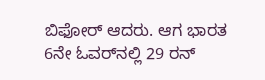ಬಿಫೋರ್‌ ಆದರು. ಆಗ ಭಾರತ 6ನೇ ಓವರ್‌ನಲ್ಲಿ 29 ರನ್‌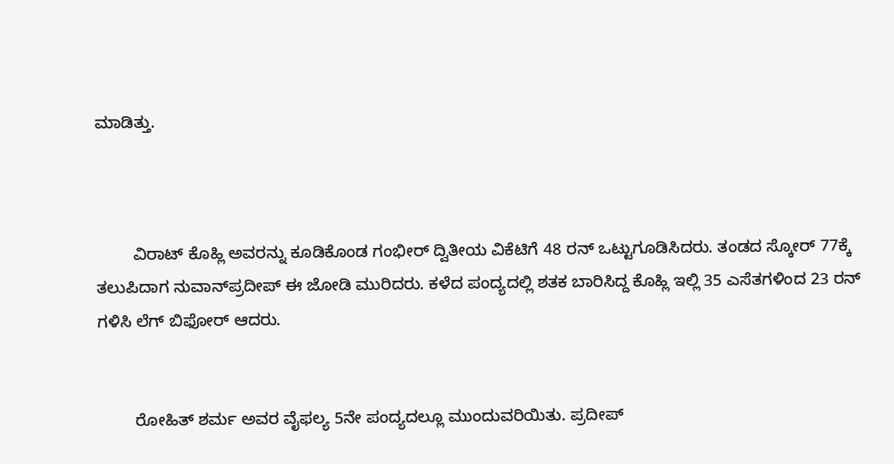ಮಾಡಿತ್ತು.



        ವಿರಾಟ್‌ ಕೊಹ್ಲಿ ಅವರನ್ನು ಕೂಡಿಕೊಂಡ ಗಂಭೀರ್‌ ದ್ವಿತೀಯ ವಿಕೆಟಿಗೆ 48 ರನ್‌ ಒಟ್ಟುಗೂಡಿಸಿದರು. ತಂಡದ ಸ್ಕೋರ್‌ 77ಕ್ಕೆ ತಲುಪಿದಾಗ ನುವಾನ್‌ಪ್ರದೀಪ್‌ ಈ ಜೋಡಿ ಮುರಿದರು. ಕಳೆದ ಪಂದ್ಯದಲ್ಲಿ ಶತಕ ಬಾರಿಸಿದ್ದ ಕೊಹ್ಲಿ ಇಲ್ಲಿ 35 ಎಸೆತಗಳಿಂದ 23 ರನ್‌ ಗಳಿಸಿ ಲೆಗ್‌ ಬಿಫೋರ್‌ ಆದರು.


        ರೋಹಿತ್‌ ಶರ್ಮ ಅವರ ವೈಫ‌ಲ್ಯ 5ನೇ ಪಂದ್ಯದಲ್ಲೂ ಮುಂದುವರಿಯಿತು. ಪ್ರದೀಪ್‌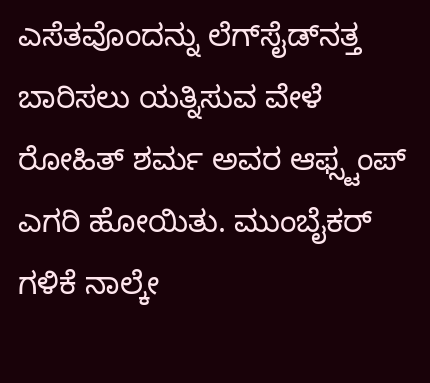ಎಸೆತವೊಂದನ್ನು ಲೆಗ್‌ಸೈಡ್‌ನ‌ತ್ತ ಬಾರಿಸಲು ಯತ್ನಿಸುವ ವೇಳೆ ರೋಹಿತ್‌ ಶರ್ಮ ಅವರ ಆಫ್ಸ್ಟಂಪ್‌ ಎಗರಿ ಹೋಯಿತು. ಮುಂಬೈಕರ್‌ ಗಳಿಕೆ ನಾಲ್ಕೇ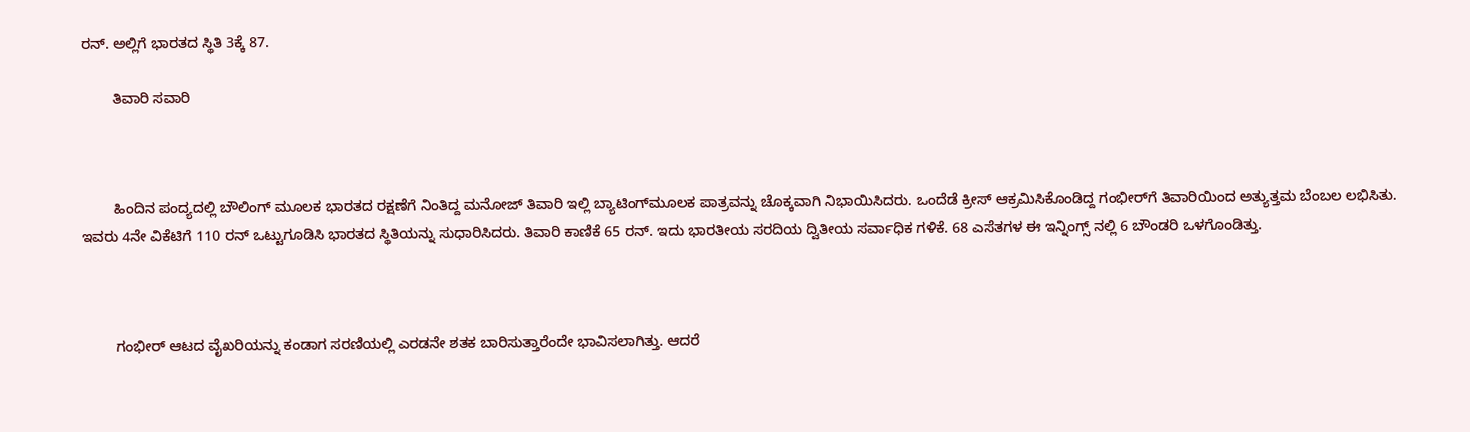ರನ್‌. ಅಲ್ಲಿಗೆ ಭಾರತದ ಸ್ಥಿತಿ 3ಕ್ಕೆ 87.

        ತಿವಾರಿ ಸವಾರಿ



        ಹಿಂದಿನ ಪಂದ್ಯದಲ್ಲಿ ಬೌಲಿಂಗ್‌ ಮೂಲಕ ಭಾರತದ ರಕ್ಷಣೆಗೆ ನಿಂತಿದ್ದ ಮನೋಜ್‌ ತಿವಾರಿ ಇಲ್ಲಿ ಬ್ಯಾಟಿಂಗ್‌ಮೂಲಕ ಪಾತ್ರವನ್ನು ಚೊಕ್ಕವಾಗಿ ನಿಭಾಯಿಸಿದರು. ಒಂದೆಡೆ ಕ್ರೀಸ್‌ ಆಕ್ರಮಿಸಿಕೊಂಡಿದ್ದ ಗಂಭೀರ್‌ಗೆ ತಿವಾರಿಯಿಂದ ಅತ್ಯುತ್ತಮ ಬೆಂಬಲ ಲಭಿಸಿತು. ಇವರು 4ನೇ ವಿಕೆಟಿಗೆ 110 ರನ್‌ ಒಟ್ಟುಗೂಡಿಸಿ ಭಾರತದ ಸ್ಥಿತಿಯನ್ನು ಸುಧಾರಿಸಿದರು. ತಿವಾರಿ ಕಾಣಿಕೆ 65 ರನ್‌. ಇದು ಭಾರತೀಯ ಸರದಿಯ ದ್ವಿತೀಯ ಸರ್ವಾಧಿಕ ಗಳಿಕೆ. 68 ಎಸೆತಗಳ ಈ ಇನ್ನಿಂಗ್ಸ್‌ ನಲ್ಲಿ 6 ಬೌಂಡರಿ ಒಳಗೊಂಡಿತ್ತು.



        ಗಂಭೀರ್‌ ಆಟದ ವೈಖರಿಯನ್ನು ಕಂಡಾಗ ಸರಣಿಯಲ್ಲಿ ಎರಡನೇ ಶತಕ ಬಾರಿಸುತ್ತಾರೆಂದೇ ಭಾವಿಸಲಾಗಿತ್ತು. ಆದರೆ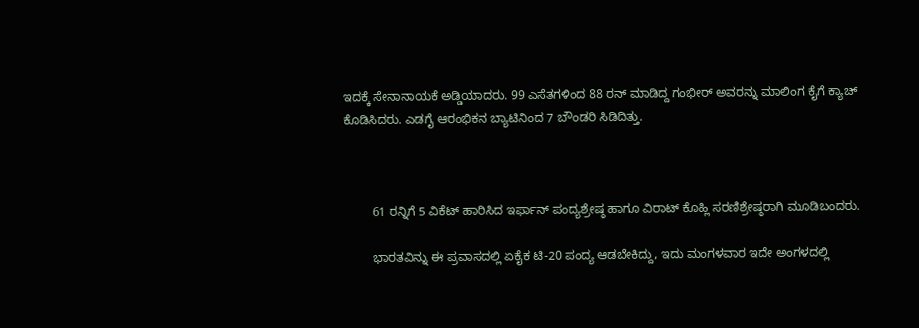ಇದಕ್ಕೆ ಸೇನಾನಾಯಕೆ ಅಡ್ಡಿಯಾದರು. 99 ಎಸೆತಗಳಿಂದ 88 ರನ್‌ ಮಾಡಿದ್ದ ಗಂಭೀರ್‌ ಅವರನ್ನು ಮಾಲಿಂಗ ಕೈಗೆ ಕ್ಯಾಚ್‌ ಕೊಡಿಸಿದರು. ಎಡಗೈ ಆರಂಭಿಕನ ಬ್ಯಾಟಿನಿಂದ 7 ಬೌಂಡರಿ ಸಿಡಿದಿತ್ತು.



        61 ರನ್ನಿಗೆ 5 ವಿಕೆಟ್‌ ಹಾರಿಸಿದ ಇರ್ಫಾನ್‌ ಪಂದ್ಯಶ್ರೇಷ್ಠ ಹಾಗೂ ವಿರಾಟ್‌ ಕೊಹ್ಲಿ ಸರಣಿಶ್ರೇಷ್ಠರಾಗಿ ಮೂಡಿಬಂದರು.

        ಭಾರತವಿನ್ನು ಈ ಪ್ರವಾಸದಲ್ಲಿ ಏಕೈಕ ಟಿ-20 ಪಂದ್ಯ ಆಡಬೇಕಿದ್ದು, ಇದು ಮಂಗಳವಾರ ಇದೇ ಅಂಗಳದಲ್ಲಿ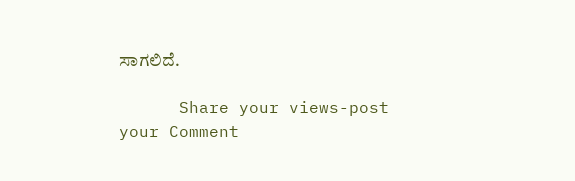ಸಾಗಲಿದೆ.

      Share your views-post your Comment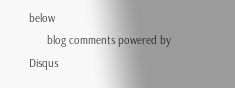below
      blog comments powered by Disqus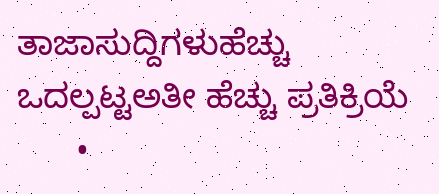ತಾಜಾಸುದ್ದಿಗಳುಹೆಚ್ಚು ಒದಲ್ಪಟ್ಟಅತೀ ಹೆಚ್ಚು ಪ್ರತಿಕ್ರಿಯೆ
      •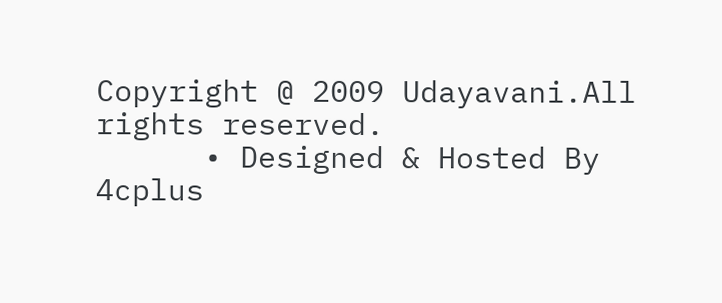Copyright @ 2009 Udayavani.All rights reserved.
      • Designed & Hosted By 4cplus